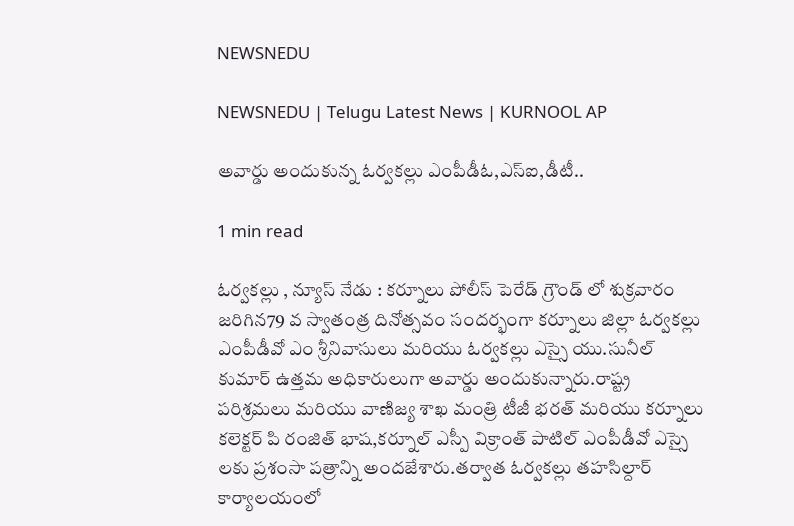NEWSNEDU

NEWSNEDU | Telugu Latest News | KURNOOL AP

అవార్డు అందుకున్న ఓర్వకల్లు ఎంపీడీఓ,ఎస్ఐ,డీటీ..

1 min read

ఓర్వకల్లు , న్యూస్ నేడు : కర్నూలు పోలీస్ పెరేడ్ గ్రౌండ్ లో శుక్రవారం జరిగిన79 వ స్వాతంత్ర దినోత్సవం సందర్భంగా కర్నూలు జిల్లా ఓర్వకల్లు ఎంపీడీవో ఎం శ్రీనివాసులు మరియు ఓర్వకల్లు ఎస్సై యు.సునీల్ కుమార్ ఉత్తమ అధికారులుగా అవార్డు అందుకున్నారు.రాష్ట్ర పరిశ్రమలు మరియు వాణిజ్య శాఖ మంత్రి టీజీ భరత్ మరియు కర్నూలు కలెక్టర్ పి రంజిత్ భాష,కర్నూల్ ఎస్పీ విక్రాంత్ పాటిల్ ఎంపీడీవో ఎస్సై లకు ప్రశంసా పత్రాన్ని అందజేశారు.తర్వాత ఓర్వకల్లు తహసిల్దార్ కార్యాలయంలో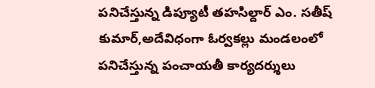పనిచేస్తున్న డిప్యూటీ తహసిల్దార్ ఎం. సతీష్ కుమార్,అదేవిధంగా ఓర్వకల్లు మండలంలో పనిచేస్తున్న పంచాయతీ కార్యదర్శులు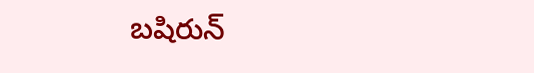బషిరున్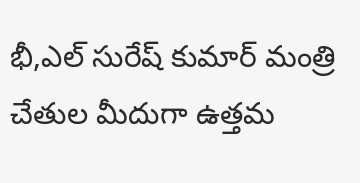భీ,ఎల్ సురేష్ కుమార్ మంత్రి చేతుల మీదుగా ఉత్తమ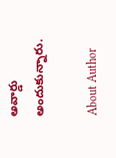అవార్డు అందుకున్నారు.

About Author